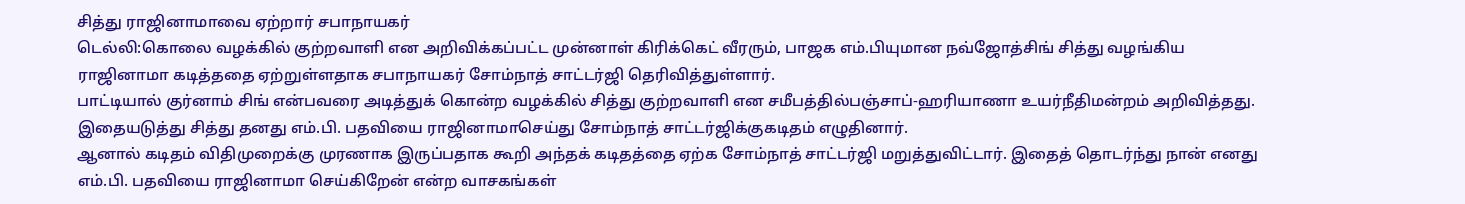சித்து ராஜினாமாவை ஏற்றார் சபாநாயகர்
டெல்லி:கொலை வழக்கில் குற்றவாளி என அறிவிக்கப்பட்ட முன்னாள் கிரிக்கெட் வீரரும், பாஜக எம்.பியுமான நவ்ஜோத்சிங் சித்து வழங்கிய ராஜினாமா கடித்ததை ஏற்றுள்ளதாக சபாநாயகர் சோம்நாத் சாட்டர்ஜி தெரிவித்துள்ளார்.
பாட்டியால் குர்னாம் சிங் என்பவரை அடித்துக் கொன்ற வழக்கில் சித்து குற்றவாளி என சமீபத்தில்பஞ்சாப்-ஹரியாணா உயர்நீதிமன்றம் அறிவித்தது. இதையடுத்து சித்து தனது எம்.பி. பதவியை ராஜினாமாசெய்து சோம்நாத் சாட்டர்ஜிக்குகடிதம் எழுதினார்.
ஆனால் கடிதம் விதிமுறைக்கு முரணாக இருப்பதாக கூறி அந்தக் கடிதத்தை ஏற்க சோம்நாத் சாட்டர்ஜி மறுத்துவிட்டார். இதைத் தொடர்ந்து நான் எனது எம்.பி. பதவியை ராஜினாமா செய்கிறேன் என்ற வாசகங்கள்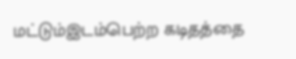மட்டும்இடம்பெற்ற கடிதத்தை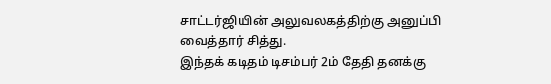சாட்டர்ஜியின் அலுவலகத்திற்கு அனுப்பி வைத்தார் சித்து.
இந்தக் கடிதம் டிசம்பர் 2ம் தேதி தனக்கு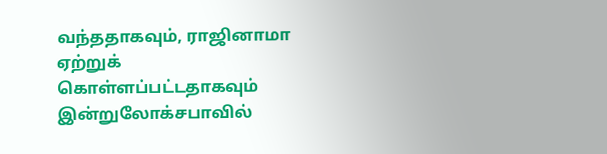வந்ததாகவும், ராஜினாமா ஏற்றுக் கொள்ளப்பட்டதாகவும் இன்றுலோக்சபாவில்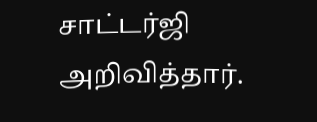சாட்டர்ஜி அறிவித்தார்.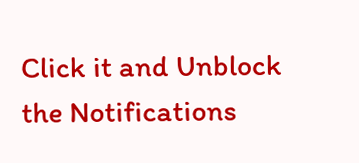Click it and Unblock the Notifications